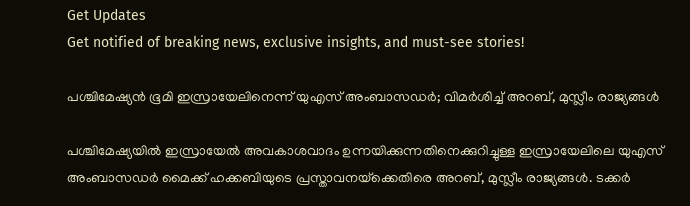Get Updates
Get notified of breaking news, exclusive insights, and must-see stories!

പശ്ചിമേഷ്യന്‍ ഭൂമി ഇസ്രായേലിനെന്ന് യുഎസ് അംബാസഡര്‍; വിമര്‍ശിച്ച് അറബ്, മുസ്ലീം രാജ്യങ്ങള്‍

പശ്ചിമേഷ്യയില്‍ ഇസ്രായേല്‍ അവകാശവാദം ഉന്നയിക്കുന്നതിനെക്കുറിച്ചുള്ള ഇസ്രായേലിലെ യുഎസ് അംബാസഡര്‍ മൈക്ക് ഹക്കബിയുടെ പ്രസ്താവനയ്‌ക്കെതിരെ അറബ്, മുസ്ലീം രാജ്യങ്ങള്‍. ടക്കര്‍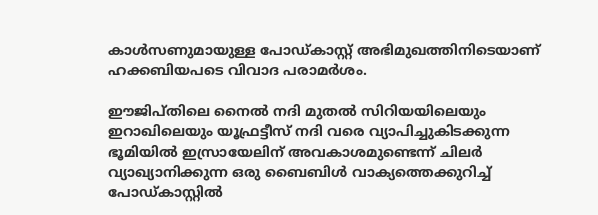കാള്‍സണുമായുള്ള പോഡ്കാസ്റ്റ് അഭിമുഖത്തിനിടെയാണ് ഹക്കബിയപടെ വിവാദ പരാമര്‍ശം.

ഈജിപ്തിലെ നൈല്‍ നദി മുതല്‍ സിറിയയിലെയും ഇറാഖിലെയും യൂഫ്രട്ടീസ് നദി വരെ വ്യാപിച്ചുകിടക്കുന്ന ഭൂമിയില്‍ ഇസ്രായേലിന് അവകാശമുണ്ടെന്ന് ചിലര്‍ വ്യാഖ്യാനിക്കുന്ന ഒരു ബൈബിള്‍ വാക്യത്തെക്കുറിച്ച് പോഡ്കാസ്റ്റില്‍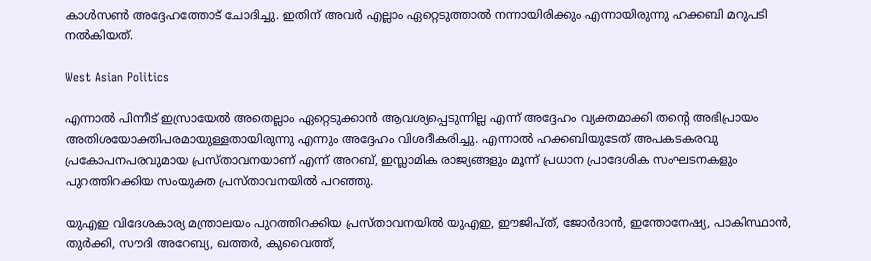കാള്‍സണ്‍ അദ്ദേഹത്തോട് ചോദിച്ചു. ഇതിന് അവര്‍ എല്ലാം ഏറ്റെടുത്താല്‍ നന്നായിരിക്കും എന്നായിരുന്നു ഹക്കബി മറുപടി നല്‍കിയത്.

West Asian Politics

എന്നാല്‍ പിന്നീട് ഇസ്രായേല്‍ അതെല്ലാം ഏറ്റെടുക്കാന്‍ ആവശ്യപ്പെടുന്നില്ല എന്ന് അദ്ദേഹം വ്യക്തമാക്കി തന്റെ അഭിപ്രായം അതിശയോക്തിപരമായുള്ളതായിരുന്നു എന്നും അദ്ദേഹം വിശദീകരിച്ചു. എന്നാല്‍ ഹക്കബിയുടേത് അപകടകരവു പ്രകോപനപരവുമായ പ്രസ്താവനയാണ് എന്ന് അറബ്, ഇസ്ലാമിക രാജ്യങ്ങളും മൂന്ന് പ്രധാന പ്രാദേശിക സംഘടനകളും പുറത്തിറക്കിയ സംയുക്ത പ്രസ്താവനയില്‍ പറഞ്ഞു.

യുഎഇ വിദേശകാര്യ മന്ത്രാലയം പുറത്തിറക്കിയ പ്രസ്താവനയില്‍ യുഎഇ, ഈജിപ്ത്, ജോര്‍ദാന്‍, ഇന്തോനേഷ്യ, പാകിസ്ഥാന്‍, തുര്‍ക്കി, സൗദി അറേബ്യ, ഖത്തര്‍, കുവൈത്ത്,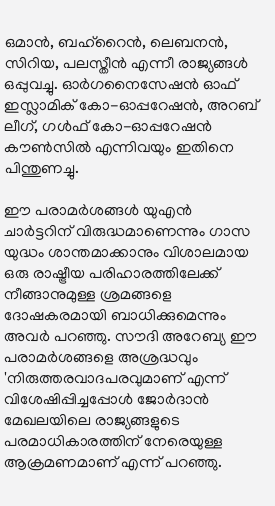ഒമാന്‍, ബഹ്റൈന്‍, ലെബനന്‍, സിറിയ, പലസ്തീന്‍ എന്നീ രാജ്യങ്ങള്‍ ഒപ്പുവച്ചു. ഓര്‍ഗനൈസേഷന്‍ ഓഫ് ഇസ്ലാമിക് കോ-ഓപ്പറേഷന്‍, അറബ് ലീഗ്, ഗള്‍ഫ് കോ-ഓപ്പറേഷന്‍ കൗണ്‍സില്‍ എന്നിവയും ഇതിനെ പിന്തുണച്ചു.

ഈ പരാമര്‍ശങ്ങള്‍ യുഎന്‍ ചാര്‍ട്ടറിന് വിരുദ്ധമാണെന്നും ഗാസ യുദ്ധം ശാന്തമാക്കാനും വിശാലമായ ഒരു രാഷ്ട്രീയ പരിഹാരത്തിലേക്ക് നീങ്ങാനുമുള്ള ശ്രമങ്ങളെ ദോഷകരമായി ബാധിക്കുമെന്നും അവര്‍ പറഞ്ഞു. സൗദി അറേബ്യ ഈ പരാമര്‍ശങ്ങളെ അശ്രദ്ധവും 'നിരുത്തരവാദപരവുമാണ് എന്ന് വിശേഷിപ്പിച്ചപ്പോള്‍ ജോര്‍ദാന്‍ മേഖലയിലെ രാജ്യങ്ങളുടെ പരമാധികാരത്തിന് നേരെയുള്ള ആക്രമണമാണ് എന്ന് പറഞ്ഞു.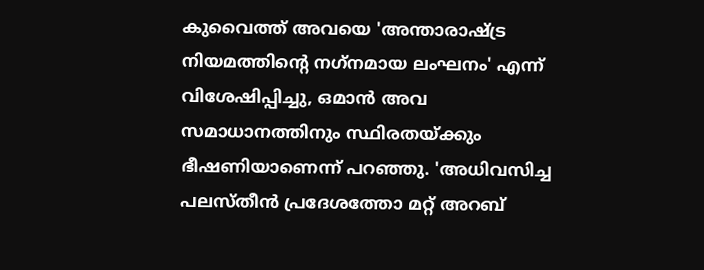കുവൈത്ത് അവയെ 'അന്താരാഷ്ട്ര നിയമത്തിന്റെ നഗ്‌നമായ ലംഘനം' എന്ന് വിശേഷിപ്പിച്ചു, ഒമാന്‍ അവ സമാധാനത്തിനും സ്ഥിരതയ്ക്കും ഭീഷണിയാണെന്ന് പറഞ്ഞു. 'അധിവസിച്ച പലസ്തീന്‍ പ്രദേശത്തോ മറ്റ് അറബ്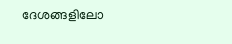ദേശങ്ങളിലോ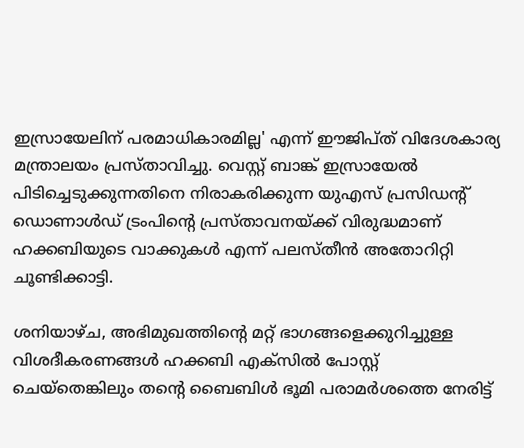ഇസ്രായേലിന് പരമാധികാരമില്ല' എന്ന് ഈജിപ്ത് വിദേശകാര്യ മന്ത്രാലയം പ്രസ്താവിച്ചു. വെസ്റ്റ് ബാങ്ക് ഇസ്രായേല്‍ പിടിച്ചെടുക്കുന്നതിനെ നിരാകരിക്കുന്ന യുഎസ് പ്രസിഡന്റ് ഡൊണാള്‍ഡ് ട്രംപിന്റെ പ്രസ്താവനയ്ക്ക് വിരുദ്ധമാണ് ഹക്കബിയുടെ വാക്കുകള്‍ എന്ന് പലസ്തീന്‍ അതോറിറ്റി ചൂണ്ടിക്കാട്ടി.

ശനിയാഴ്ച, അഭിമുഖത്തിന്റെ മറ്റ് ഭാഗങ്ങളെക്കുറിച്ചുള്ള വിശദീകരണങ്ങള്‍ ഹക്കബി എക്സില്‍ പോസ്റ്റ് ചെയ്തെങ്കിലും തന്റെ ബൈബിള്‍ ഭൂമി പരാമര്‍ശത്തെ നേരിട്ട്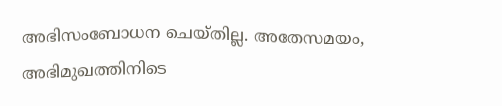അഭിസംബോധന ചെയ്തില്ല. അതേസമയം, അഭിമുഖത്തിനിടെ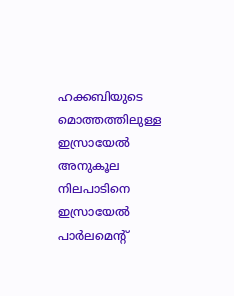ഹക്കബിയുടെ മൊത്തത്തിലുള്ള ഇസ്രായേല്‍ അനുകൂല നിലപാടിനെ ഇസ്രായേല്‍ പാര്‍ലമെന്റ്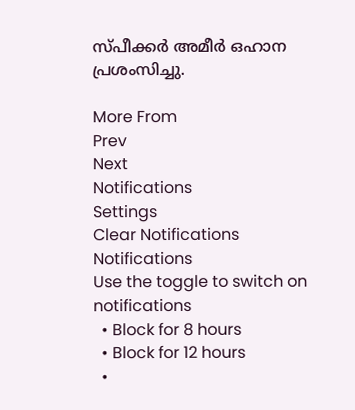സ്പീക്കര്‍ അമീര്‍ ഒഹാന പ്രശംസിച്ചു.

More From
Prev
Next
Notifications
Settings
Clear Notifications
Notifications
Use the toggle to switch on notifications
  • Block for 8 hours
  • Block for 12 hours
  •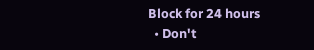Block for 24 hours
  • Don't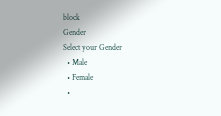block
Gender
Select your Gender
  • Male
  • Female
  •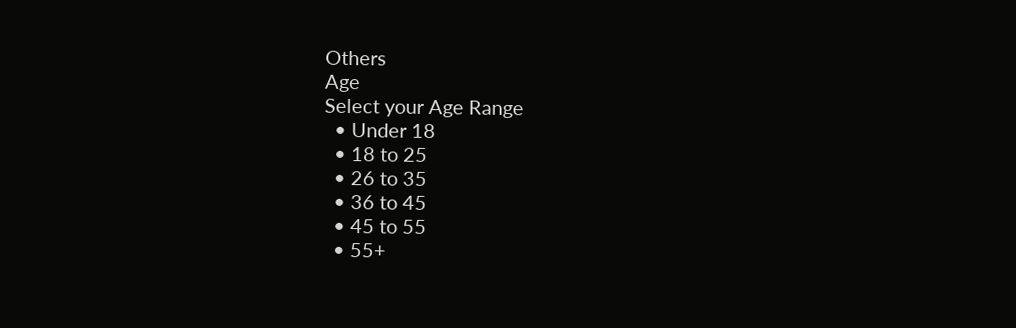Others
Age
Select your Age Range
  • Under 18
  • 18 to 25
  • 26 to 35
  • 36 to 45
  • 45 to 55
  • 55+